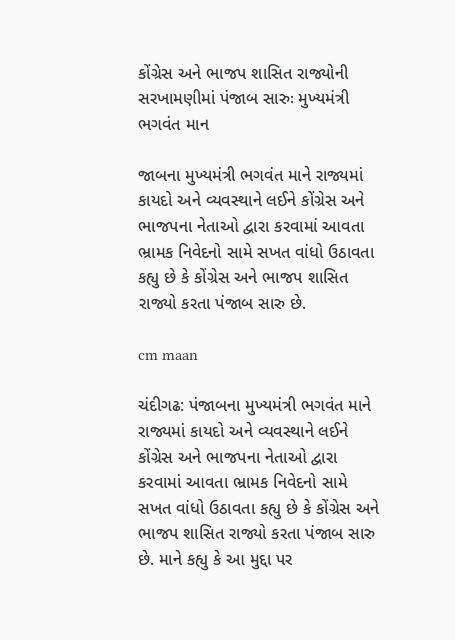કોંગ્રેસ અને ભાજપ શાસિત રાજ્યોની સરખામણીમાં પંજાબ સારુઃ મુખ્યમંત્રી ભગવંત માન

જાબના મુખ્યમંત્રી ભગવંત માને રાજ્યમાં કાયદો અને વ્યવસ્થાને લઈને કોંગ્રેસ અને ભાજપના નેતાઓ દ્વારા કરવામાં આવતા ભ્રામક નિવેદનો સામે સખત વાંધો ઉઠાવતા કહ્યુ છે કે કોંગ્રેસ અને ભાજપ શાસિત રાજ્યો કરતા પંજાબ સારુ છે.

cm maan

ચંદીગઢ: પંજાબના મુખ્યમંત્રી ભગવંત માને રાજ્યમાં કાયદો અને વ્યવસ્થાને લઈને કોંગ્રેસ અને ભાજપના નેતાઓ દ્વારા કરવામાં આવતા ભ્રામક નિવેદનો સામે સખત વાંધો ઉઠાવતા કહ્યુ છે કે કોંગ્રેસ અને ભાજપ શાસિત રાજ્યો કરતા પંજાબ સારુ છે. માને કહ્યુ કે આ મુદ્દા પર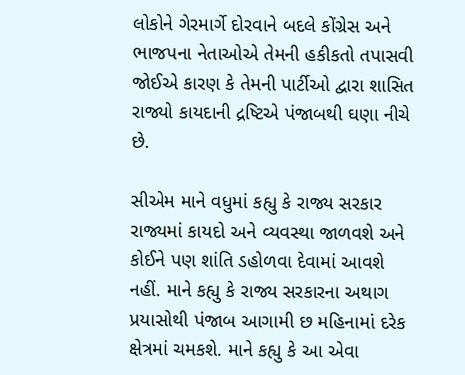લોકોને ગેરમાર્ગે દોરવાને બદલે કોંગ્રેસ અને ભાજપના નેતાઓએ તેમની હકીકતો તપાસવી જોઈએ કારણ કે તેમની પાર્ટીઓ દ્વારા શાસિત રાજ્યો કાયદાની દ્રષ્ટિએ પંજાબથી ઘણા નીચે છે.

સીએમ માને વધુમાં કહ્યુ કે રાજ્ય સરકાર રાજ્યમાં કાયદો અને વ્યવસ્થા જાળવશે અને કોઈને પણ શાંતિ ડહોળવા દેવામાં આવશે નહીં. માને કહ્યુ કે રાજ્ય સરકારના અથાગ પ્રયાસોથી પંજાબ આગામી છ મહિનામાં દરેક ક્ષેત્રમાં ચમકશે. માને કહ્યુ કે આ એવા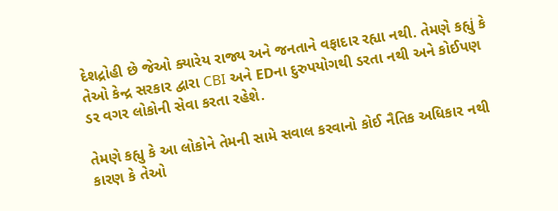દેશદ્રોહી છે જેઓ ક્યારેય રાજ્ય અને જનતાને વફાદાર રહ્યા નથી. તેમણે કહ્યું કે તેઓ કેન્દ્ર સરકાર દ્વારા CBI અને EDના દુરુપયોગથી ડરતા નથી અને કોઈપણ ડર વગર લોકોની સેવા કરતા રહેશે.

તેમણે કહ્યુ કે આ લોકોને તેમની સામે સવાલ કરવાનો કોઈ નૈતિક અધિકાર નથી કારણ કે તેઓ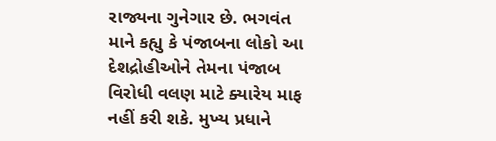રાજ્યના ગુનેગાર છે. ભગવંત માને કહ્યુ કે પંજાબના લોકો આ દેશદ્રોહીઓને તેમના પંજાબ વિરોધી વલણ માટે ક્યારેય માફ નહીં કરી શકે. મુખ્ય પ્રધાને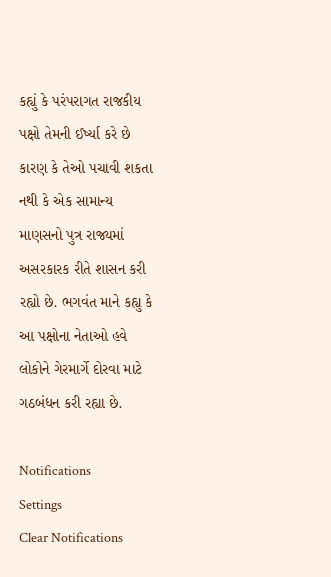કહ્યું કે પરંપરાગત રાજકીય પક્ષો તેમની ઈર્ષ્યા કરે છે કારણ કે તેઓ પચાવી શકતા નથી કે એક સામાન્ય માણસનો પુત્ર રાજ્યમાં અસરકારક રીતે શાસન કરી રહ્યો છે. ભગવંત માને કહ્યુ કે આ પક્ષોના નેતાઓ હવે લોકોને ગેરમાર્ગે દોરવા માટે ગઠબંધન કરી રહ્યા છે.

Notifications
Settings
Clear Notifications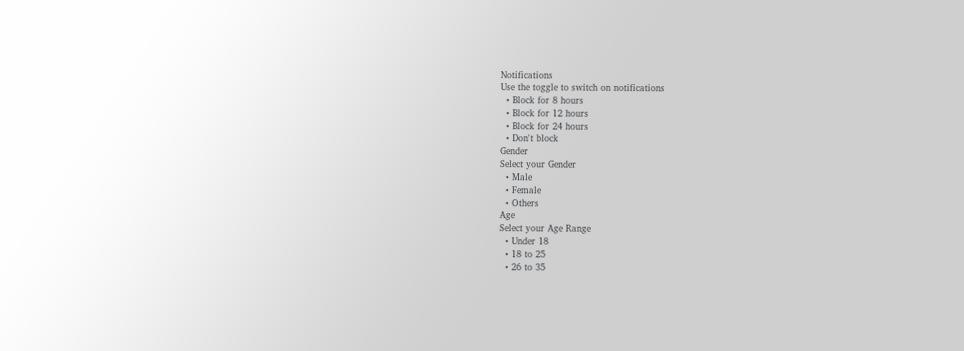Notifications
Use the toggle to switch on notifications
  • Block for 8 hours
  • Block for 12 hours
  • Block for 24 hours
  • Don't block
Gender
Select your Gender
  • Male
  • Female
  • Others
Age
Select your Age Range
  • Under 18
  • 18 to 25
  • 26 to 35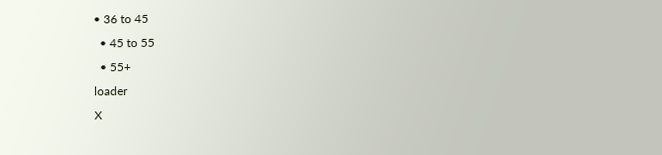• 36 to 45
  • 45 to 55
  • 55+
loader
X